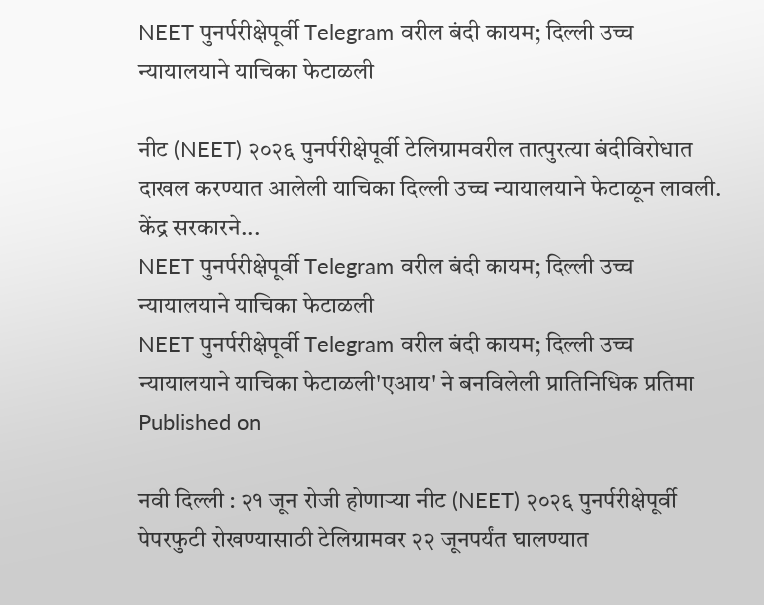NEET पुनर्परीक्षेपूर्वी Telegram वरील बंदी कायम; दिल्ली उच्च न्यायालयाने याचिका फेटाळली

नीट (NEET) २०२६ पुनर्परीक्षेपूर्वी टेलिग्रामवरील तात्पुरत्या बंदीविरोधात दाखल करण्यात आलेली याचिका दिल्ली उच्च न्यायालयाने फेटाळून लावली. केंद्र सरकारने...
NEET पुनर्परीक्षेपूर्वी Telegram वरील बंदी कायम; दिल्ली उच्च न्यायालयाने याचिका फेटाळली
NEET पुनर्परीक्षेपूर्वी Telegram वरील बंदी कायम; दिल्ली उच्च न्यायालयाने याचिका फेटाळली'एआय' ने बनविलेली प्रातिनिधिक प्रतिमा
Published on

नवी दिल्ली : २१ जून रोजी होणाऱ्या नीट (NEET) २०२६ पुनर्परीक्षेपूर्वी पेपरफुटी रोखण्यासाठी टेलिग्रामवर २२ जूनपर्यंत घालण्यात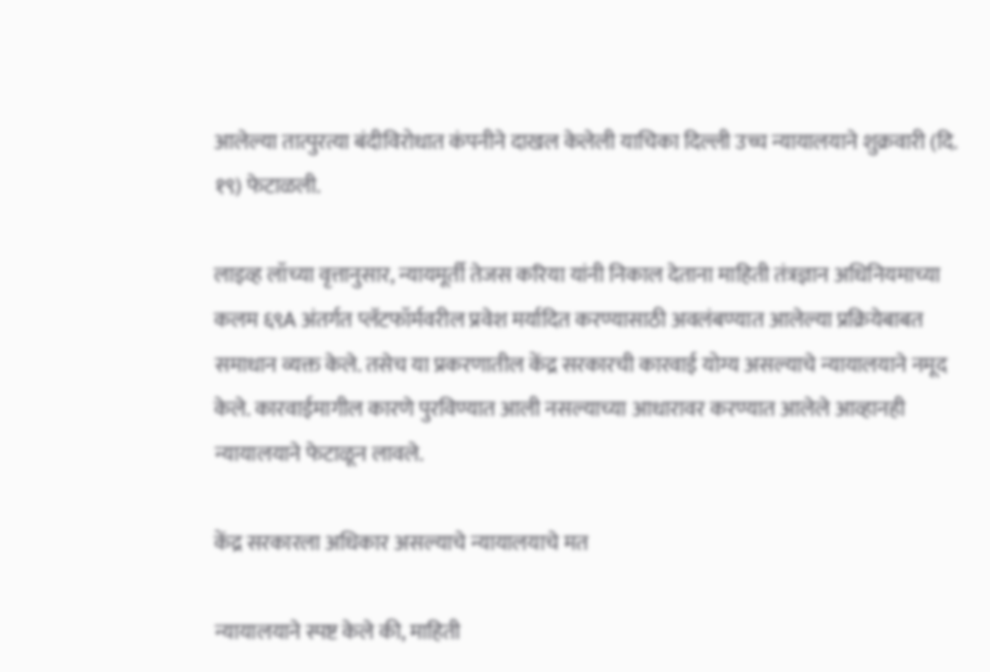आलेल्या तात्पुरत्या बंदीविरोधात कंपनीने दाखल केलेली याचिका दिल्ली उच्च न्यायालयाने शुक्रवारी (दि. १९) फेटाळली.

लाइव्ह लॉच्या वृत्तानुसार, न्यायमूर्ती तेजस करिया यांनी निकाल देताना माहिती तंत्रज्ञान अधिनियमाच्या कलम ६९A अंतर्गत प्लॅटफॉर्मवरील प्रवेश मर्यादित करण्यासाठी अवलंबण्यात आलेल्या प्रक्रियेबाबत समाधान व्यक्त केले. तसेच या प्रकरणातील केंद्र सरकारची कारवाई योग्य असल्याचे न्यायालयाने नमूद केले. कारवाईमागील कारणे पुरविण्यात आली नसल्याच्या आधारावर करण्यात आलेले आव्हानही न्यायालयाने फेटाळून लावले.

केंद्र सरकारला अधिकार असल्याचे न्यायालयाचे मत

न्यायालयाने स्पष्ट केले की, माहिती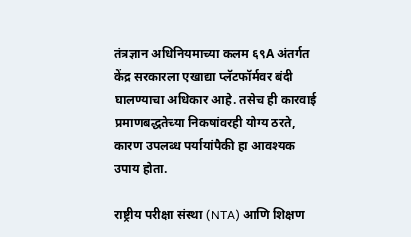तंत्रज्ञान अधिनियमाच्या कलम ६९A अंतर्गत केंद्र सरकारला एखाद्या प्लॅटफॉर्मवर बंदी घालण्याचा अधिकार आहे. तसेच ही कारवाई प्रमाणबद्धतेच्या निकषांवरही योग्य ठरते, कारण उपलब्ध पर्यायांपैकी हा आवश्यक उपाय होता.

राष्ट्रीय परीक्षा संस्था (NTA) आणि शिक्षण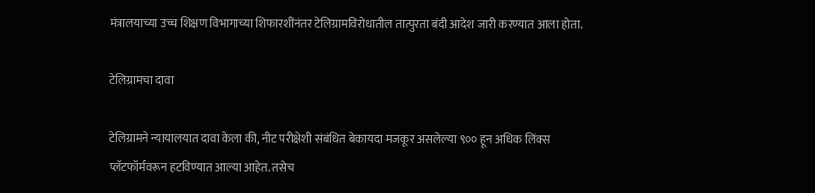मंत्रालयाच्या उच्च शिक्षण विभागाच्या शिफारशींनंतर टेलिग्रामविरोधातील तात्पुरता बंदी आदेश जारी करण्यात आला होता.

टेलिग्रामचा दावा

टेलिग्रामने न्यायालयात दावा केला की, नीट परीक्षेशी संबंधित बेकायदा मजकूर असलेल्या ९०० हून अधिक लिंक्स प्लॅटफॉर्मवरून हटविण्यात आल्या आहेत. तसेच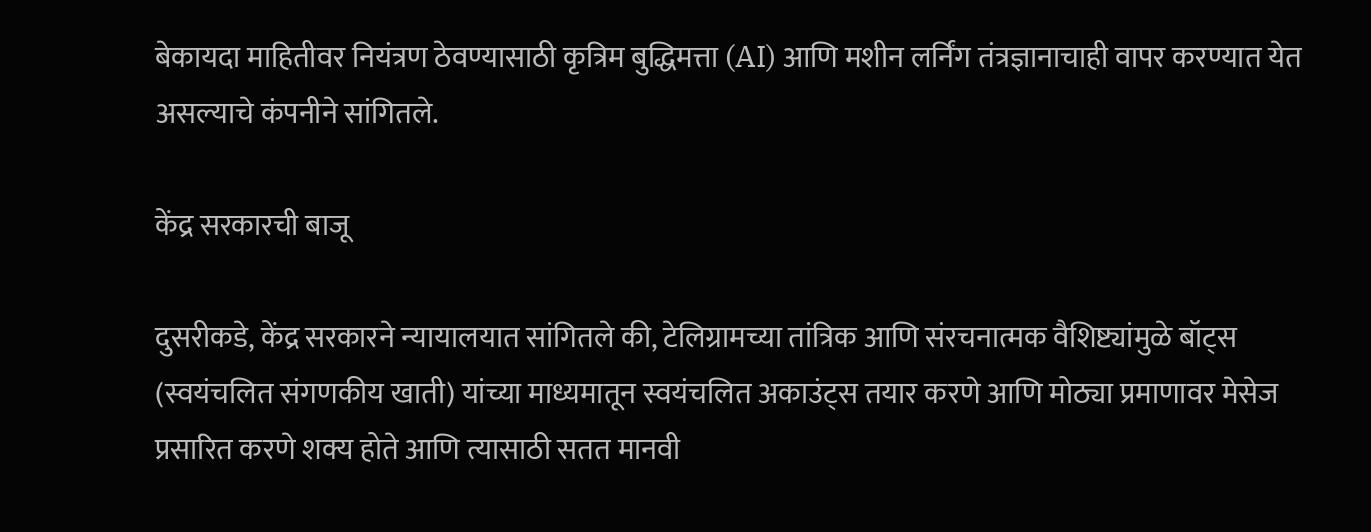बेकायदा माहितीवर नियंत्रण ठेवण्यासाठी कृत्रिम बुद्धिमत्ता (AI) आणि मशीन लर्निंग तंत्रज्ञानाचाही वापर करण्यात येत असल्याचे कंपनीने सांगितले.

केंद्र सरकारची बाजू

दुसरीकडे, केंद्र सरकारने न्यायालयात सांगितले की, टेलिग्रामच्या तांत्रिक आणि संरचनात्मक वैशिष्ट्यांमुळे बॉट्स (स्वयंचलित संगणकीय खाती) यांच्या माध्यमातून स्वयंचलित अकाउंट्स तयार करणे आणि मोठ्या प्रमाणावर मेसेज प्रसारित करणे शक्य होते आणि त्यासाठी सतत मानवी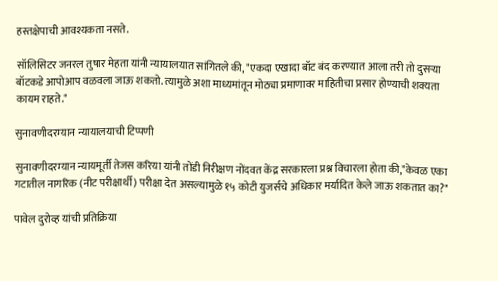हस्तक्षेपाची आवश्यकता नसते.

सॉलिसिटर जनरल तुषार मेहता यांनी न्यायालयात सांगितले की, "एकदा एखादा बॉट बंद करण्यात आला तरी तो दुसऱ्या बॉटकडे आपोआप वळवला जाऊ शकतो. त्यामुळे अशा माध्यमांतून मोठ्या प्रमाणावर माहितीचा प्रसार होण्याची शक्यता कायम राहते."

सुनावणीदरम्यान न्यायालयाची टिप्पणी

सुनावणीदरम्यान न्यायमूर्ती तेजस करिया यांनी तोंडी निरीक्षण नोंदवत केंद्र सरकारला प्रश्न विचारला होता की,"केवळ एका गटातील नागरिक (नीट परीक्षार्थी) परीक्षा देत असल्यामुळे १५ कोटी युजर्सचे अधिकार मर्यादित केले जाऊ शकतात का?"

पावेल दुरोव्ह यांची प्रतिक्रिया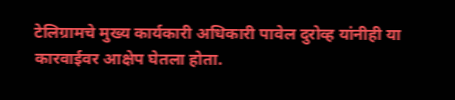टेलिग्रामचे मुख्य कार्यकारी अधिकारी पावेल दुरोव्ह यांनीही या कारवाईवर आक्षेप घेतला होता.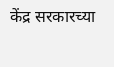केंद्र सरकारच्या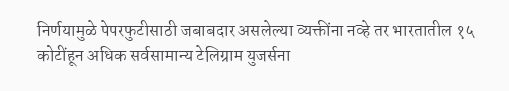निर्णयामुळे पेपरफुटीसाठी जबाबदार असलेल्या व्यक्तींना नव्हे तर भारतातील १५ कोटींहून अधिक सर्वसामान्य टेलिग्राम युजर्सना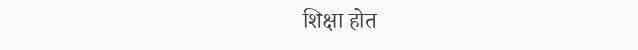शिक्षा होत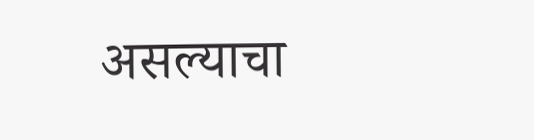असल्याचा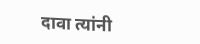दावा त्यांनी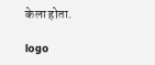केला होता.

logo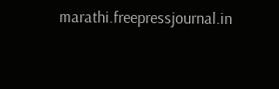marathi.freepressjournal.in